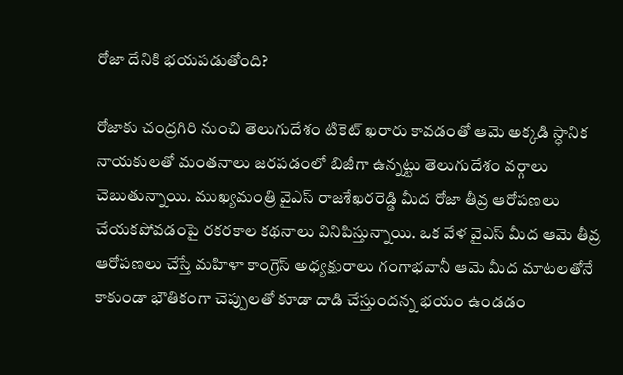రోజా దేనికి భయపడుతోంది?

రోజాకు చంద్రగిరి నుంచి తెలుగుదేశం టికెట్ ఖరారు కావడంతో ఆమె అక్కడి స్ధానిక నాయకులతో మంతనాలు జరపడంలో బిజీగా ఉన్నట్టు తెలుగుదేశం వర్గాలు చెబుతున్నాయి. ముఖ్యమంత్రి వైఎస్ రాజశేఖరరెడ్డి మీద రోజా తీవ్ర ఆరోపణలు చేయకపోవడంపై రకరకాల కథనాలు వినిపిస్తున్నాయి. ఒక వేళ వైఎస్ మీద ఆమె తీవ్ర ఆరోపణలు చేస్తే మహిళా కాంగ్రెస్ అధ్యక్షురాలు గంగాభవానీ ఆమె మీద మాటలతోనే కాకుండా భౌతికంగా చెప్పులతో కూడా దాడి చేస్తుందన్న భయం ఉండడం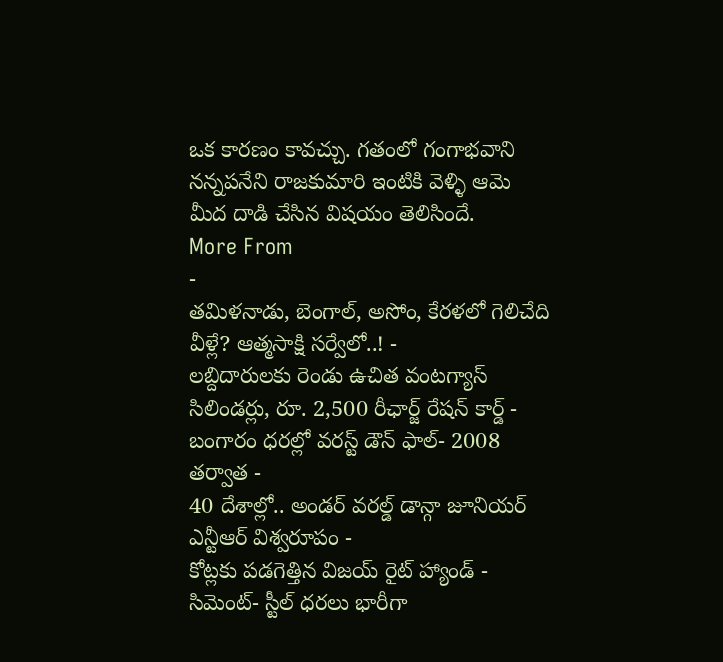ఒక కారణం కావచ్చు. గతంలో గంగాభవాని నన్నపనేని రాజకుమారి ఇంటికి వెళ్ళి ఆమె మీద దాడి చేసిన విషయం తెలిసిందే.
More From
-
తమిళనాడు, బెంగాల్, అసోం, కేరళలో గెలిచేది వీళ్లే? ఆత్మసాక్షి సర్వేలో..! -
లబ్దిదారులకు రెండు ఉచిత వంటగ్యాస్ సిలిండర్లు, రూ. 2,500 రీఛార్జ్ రేషన్ కార్డ్ -
బంగారం ధరల్లో వరస్ట్ డౌన్ ఫాల్- 2008 తర్వాత -
40 దేశాల్లో.. అండర్ వరల్డ్ డాన్గా జూనియర్ ఎన్టీఆర్ విశ్వరూపం -
కోట్లకు పడగెత్తిన విజయ్ రైట్ హ్యాండ్ -
సిమెంట్- స్టీల్ ధరలు భారీగా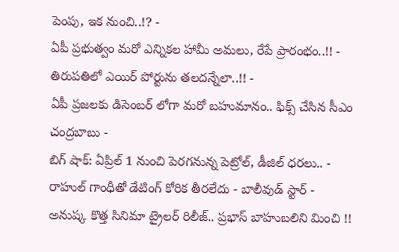పెంపు, ఇక నుంచి..!? -
ఏపీ ప్రభుత్వం మరో ఎన్నికల హామీ అమలు, రేపే ప్రారంభం..!! -
తిరుపతిలో ఎయిర్ పోర్టును తలదన్నేలా..!! -
ఏపీ ప్రజలకు డిసెంబర్ లోగా మరో బహుమానం.. ఫిక్స్ చేసిన సీఎం చంద్రబాబు -
బిగ్ షాక్: ఏప్రిల్ 1 నుంచి పెరగనున్న పెట్రోల్, డీజిల్ ధరలు.. -
రాహుల్ గాంధీతో డేటింగ్ కోరిక తీరలేదు - బాలీవుడ్ స్టార్ -
అనుష్క కొత్త సినిమా ట్రైలర్ రిలీజ్.. ప్రభాస్ బాహుబలిని మించి !!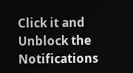Click it and Unblock the Notifications